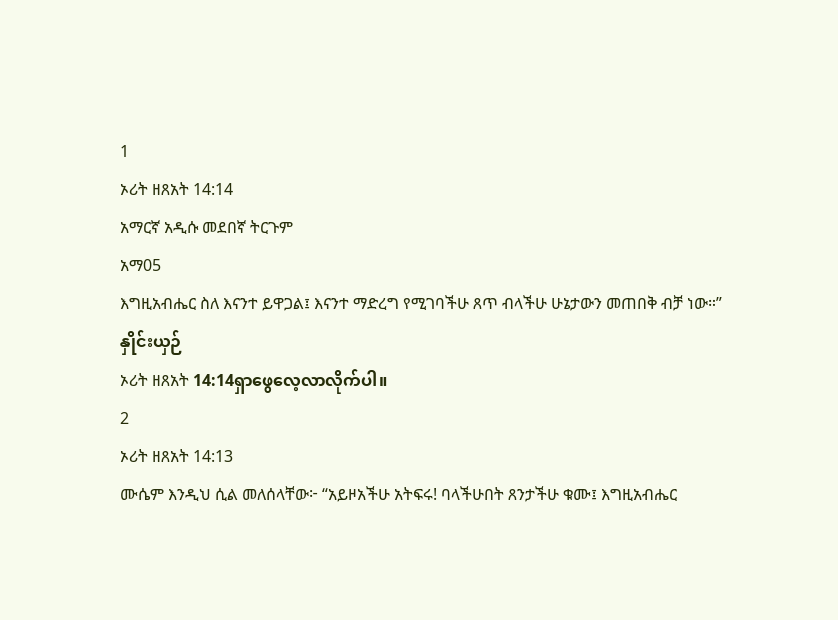1
ኦሪት ዘጸአት 14:14
አማርኛ አዲሱ መደበኛ ትርጉም
አማ05
እግዚአብሔር ስለ እናንተ ይዋጋል፤ እናንተ ማድረግ የሚገባችሁ ጸጥ ብላችሁ ሁኔታውን መጠበቅ ብቻ ነው።”
နှိုင်းယှဉ်
ኦሪት ዘጸአት 14:14ရှာဖွေလေ့လာလိုက်ပါ။
2
ኦሪት ዘጸአት 14:13
ሙሴም እንዲህ ሲል መለሰላቸው፦ “አይዞአችሁ አትፍሩ! ባላችሁበት ጸንታችሁ ቁሙ፤ እግዚአብሔር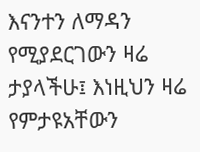እናንተን ለማዳን የሚያደርገውን ዛሬ ታያላችሁ፤ እነዚህን ዛሬ የምታዩአቸውን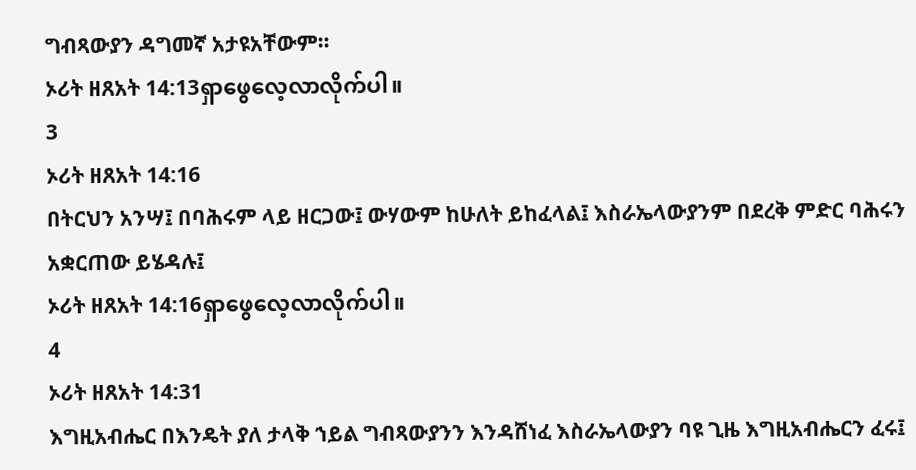ግብጻውያን ዳግመኛ አታዩአቸውም።
ኦሪት ዘጸአት 14:13ရှာဖွေလေ့လာလိုက်ပါ။
3
ኦሪት ዘጸአት 14:16
በትርህን አንሣ፤ በባሕሩም ላይ ዘርጋው፤ ውሃውም ከሁለት ይከፈላል፤ እስራኤላውያንም በደረቅ ምድር ባሕሩን አቋርጠው ይሄዳሉ፤
ኦሪት ዘጸአት 14:16ရှာဖွေလေ့လာလိုက်ပါ။
4
ኦሪት ዘጸአት 14:31
እግዚአብሔር በእንዴት ያለ ታላቅ ኀይል ግብጻውያንን እንዳሸነፈ እስራኤላውያን ባዩ ጊዜ እግዚአብሔርን ፈሩ፤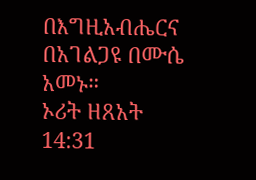በእግዚአብሔርና በአገልጋዩ በሙሴ አመኑ።
ኦሪት ዘጸአት 14:31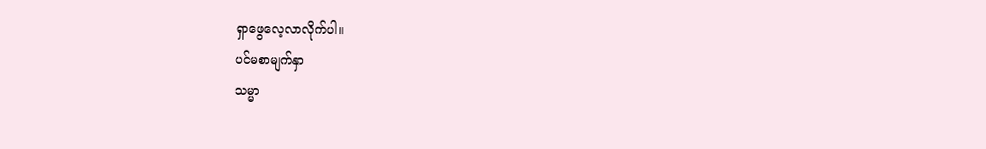ရှာဖွေလေ့လာလိုက်ပါ။
ပင်မစာမျက်နှာ
သမ္မာ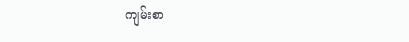ကျမ်းစာ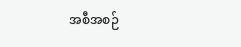အစီအစဉ်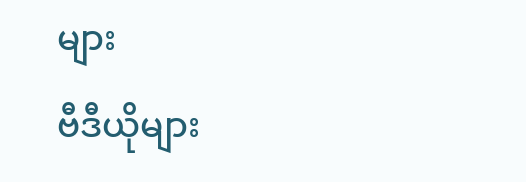များ
ဗီဒီယိုများ